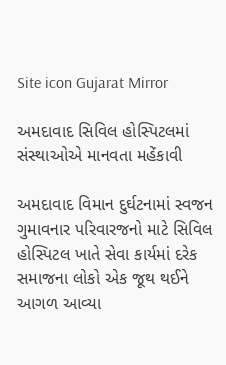Site icon Gujarat Mirror

અમદાવાદ સિવિલ હોસ્પિટલમાં સંસ્થાઓએ માનવતા મહેંકાવી

અમદાવાદ વિમાન દુર્ઘટનામાં સ્વજન ગુમાવનાર પરિવારજનો માટે સિવિલ હોસ્પિટલ ખાતે સેવા કાર્યમાં દરેક સમાજના લોકો એક જૂથ થઈને આગળ આવ્યા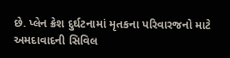છે. પ્લેન ક્રેશ દુર્ઘટનામાં મૃતકના પરિવારજનો માટે અમદાવાદની સિવિલ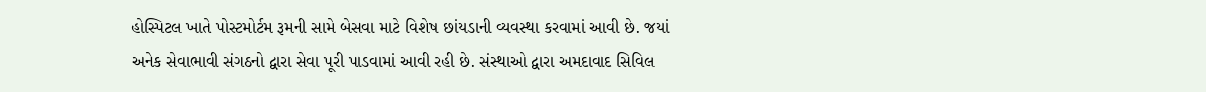હોસ્પિટલ ખાતે પોસ્ટમોર્ટમ રૂમની સામે બેસવા માટે વિશેષ છાંયડાની વ્યવસ્થા કરવામાં આવી છે. જયાં અનેક સેવાભાવી સંગઠનો દ્વારા સેવા પૂરી પાડવામાં આવી રહી છે. સંસ્થાઓ દ્વારા અમદાવાદ સિવિલ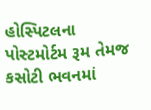હોસ્પિટલના પોસ્ટમોર્ટમ રૂમ તેમજ કસોટી ભવનમાં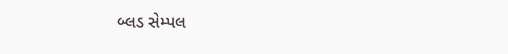બ્લડ સેમ્પલ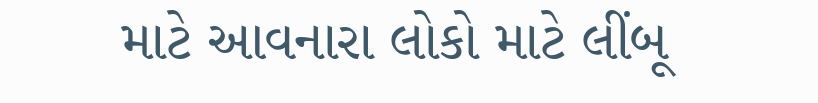માટે આવનારા લોકો માટે લીંબૂ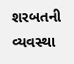શરબતની વ્યવસ્થા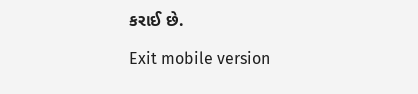કરાઈ છે.

Exit mobile version